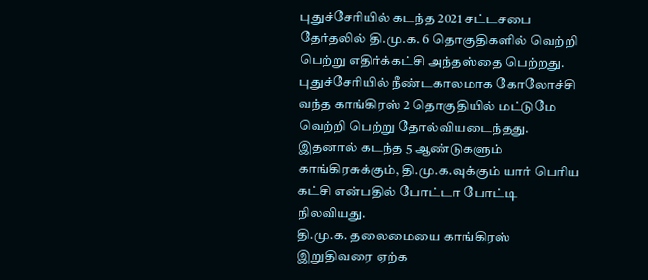புதுச்சேரியில் கடந்த 2021 சட்டசபை தேர்தலில் தி.மு.க. 6 தொகுதிகளில் வெற்றி பெற்று எதிர்க்கட்சி அந்தஸ்தை பெற்றது.
புதுச்சேரியில் நீண்டகாலமாக கோலோச்சி வந்த காங்கிரஸ் 2 தொகுதியில் மட்டுமே வெற்றி பெற்று தோல்வியடைந்தது. இதனால் கடந்த 5 ஆண்டுகளும் காங்கிரசுக்கும், தி.மு.க.வுக்கும் யார் பெரிய கட்சி என்பதில் போட்டா போட்டி நிலவியது.
தி.மு.க. தலைமையை காங்கிரஸ் இறுதிவரை ஏற்க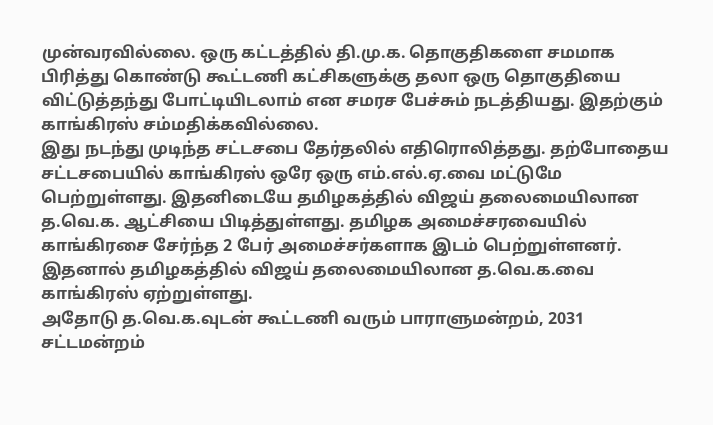முன்வரவில்லை. ஒரு கட்டத்தில் தி.மு.க. தொகுதிகளை சமமாக பிரித்து கொண்டு கூட்டணி கட்சிகளுக்கு தலா ஒரு தொகுதியை விட்டுத்தந்து போட்டியிடலாம் என சமரச பேச்சும் நடத்தியது. இதற்கும் காங்கிரஸ் சம்மதிக்கவில்லை.
இது நடந்து முடிந்த சட்டசபை தேர்தலில் எதிரொலித்தது. தற்போதைய சட்டசபையில் காங்கிரஸ் ஒரே ஒரு எம்.எல்.ஏ.வை மட்டுமே பெற்றுள்ளது. இதனிடையே தமிழகத்தில் விஜய் தலைமையிலான த.வெ.க. ஆட்சியை பிடித்துள்ளது. தமிழக அமைச்சரவையில் காங்கிரசை சேர்ந்த 2 பேர் அமைச்சர்களாக இடம் பெற்றுள்ளனர். இதனால் தமிழகத்தில் விஜய் தலைமையிலான த.வெ.க.வை காங்கிரஸ் ஏற்றுள்ளது.
அதோடு த.வெ.க.வுடன் கூட்டணி வரும் பாராளுமன்றம், 2031 சட்டமன்றம்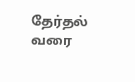தேர்தல் வரை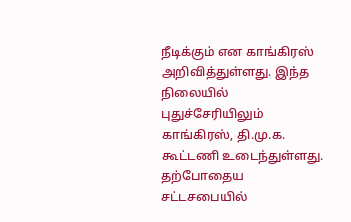நீடிக்கும் என காங்கிரஸ் அறிவித்துள்ளது. இந்த நிலையில் புதுச்சேரியிலும் காங்கிரஸ், தி.மு.க. கூட்டணி உடைந்துள்ளது.
தற்போதைய சட்டசபையில்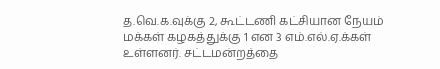த.வெ.க.வுக்கு 2, கூட்டணி கட்சியான நேயம் மக்கள் கழகத்துக்கு 1 என 3 எம்.எல்.ஏ.க்கள் உள்ளனர். சட்டமன்றத்தை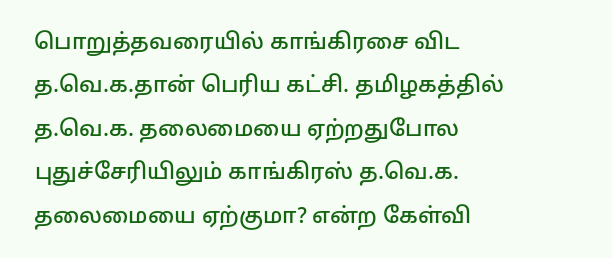பொறுத்தவரையில் காங்கிரசை விட த.வெ.க.தான் பெரிய கட்சி. தமிழகத்தில் த.வெ.க. தலைமையை ஏற்றதுபோல புதுச்சேரியிலும் காங்கிரஸ் த.வெ.க. தலைமையை ஏற்குமா? என்ற கேள்வி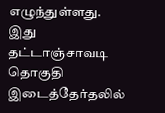எழுந்துள்ளது.
இது தட்டாஞ்சாவடி தொகுதி இடைத்தேர்தலில்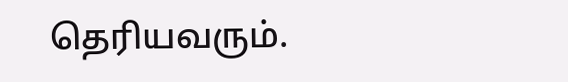தெரியவரும்.